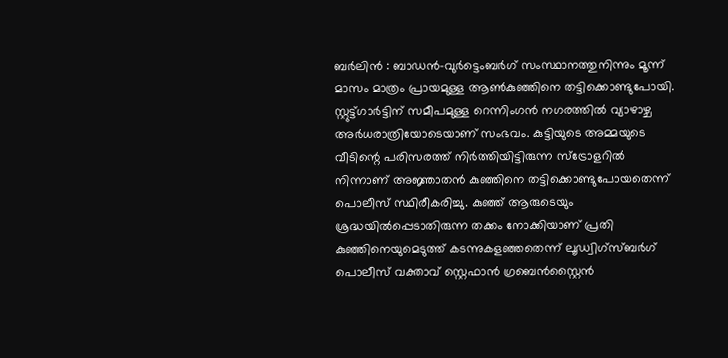ബർലിൻ : ബാഡൻ-വുർട്ടെംബർഗ് സംസ്ഥാനത്തുനിന്നും മൂന്ന് മാസം മാത്രം പ്രായമുള്ള ആൺകുഞ്ഞിനെ തട്ടിക്കൊണ്ടുപോയി.
സ്റ്റുട്ട്ഗാർട്ടിന് സമീപമുള്ള റെന്നിംഗൻ നഗരത്തിൽ വ്യാഴാഴ്ച അർധരാത്രിയോടെയാണ് സംഭവം. കുട്ടിയുടെ അമ്മയുടെ വീടിന്റെ പരിസരത്ത് നിർത്തിയിട്ടിരുന്ന സ്ട്രോളറിൽ നിന്നാണ് അജ്ഞാതൻ കുഞ്ഞിനെ തട്ടിക്കൊണ്ടുപോയതെന്ന് പൊലീസ് സ്ഥിരീകരിച്ചു. കുഞ്ഞ് ആരുടെയും ശ്രദ്ധയിൽപ്പെടാതിരുന്ന തക്കം നോക്കിയാണ് പ്രതി കുഞ്ഞിനെയുമെടുത്ത് കടന്നുകളഞ്ഞതെന്ന് ലൂഡ്വിഗ്സ്ബർഗ് പൊലീസ് വക്താവ് സ്റ്റെഫാൻ ഗ്രബെൻസ്റ്റൈൻ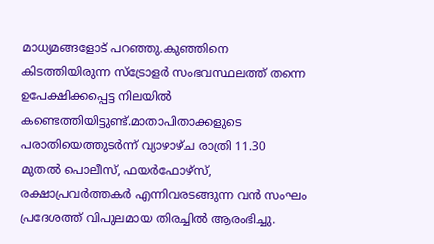മാധ്യമങ്ങളോട് പറഞ്ഞു.കുഞ്ഞിനെ കിടത്തിയിരുന്ന സ്ട്രോളർ സംഭവസ്ഥലത്ത് തന്നെ ഉപേക്ഷിക്കപ്പെട്ട നിലയിൽ കണ്ടെത്തിയിട്ടുണ്ട്.മാതാപിതാക്കളുടെ പരാതിയെത്തുടർന്ന് വ്യാഴാഴ്ച രാത്രി 11.30 മുതൽ പൊലീസ്, ഫയർഫോഴ്സ്, രക്ഷാപ്രവർത്തകർ എന്നിവരടങ്ങുന്ന വൻ സംഘം പ്രദേശത്ത് വിപുലമായ തിരച്ചിൽ ആരംഭിച്ചു.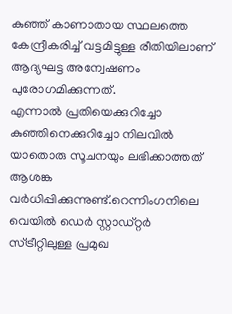കുഞ്ഞ് കാണാതായ സ്ഥലത്തെ കേന്ദ്രീകരിച്ച് വട്ടമിട്ടുള്ള രീതിയിലാണ് ആദ്യഘട്ട അന്വേഷണം പുരോഗമിക്കുന്നത്.
എന്നാൽ പ്രതിയെക്കുറിച്ചോ കുഞ്ഞിനെക്കുറിച്ചോ നിലവിൽ യാതൊരു സൂചനയും ലഭിക്കാത്തത് ആശങ്ക വർധിപ്പിക്കുന്നുണ്ട്.റെന്നിംഗനിലെ വെയിൽ ഡെർ സ്റ്റാഡ്റ്റർ സ്ട്രീറ്റിലുള്ള പ്രമുഖ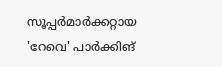സൂപ്പർമാർക്കറ്റായ 'റേവെ' പാർക്കിങ്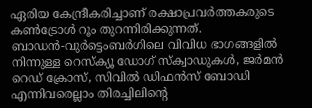ഏരിയ കേന്ദ്രീകരിച്ചാണ് രക്ഷാപ്രവർത്തകരുടെ കൺട്രോൾ റൂം തുറന്നിരിക്കുന്നത്.
ബാഡൻ-വുർട്ടെംബർഗിലെ വിവിധ ഭാഗങ്ങളിൽ നിന്നുള്ള റെസ്ക്യൂ ഡോഗ് സ്ക്വാഡുകൾ, ജർമൻ റെഡ് ക്രോസ്, സിവിൽ ഡിഫൻസ് ബോഡി എന്നിവരെല്ലാം തിരച്ചിലിന്റെ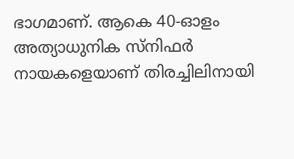ഭാഗമാണ്. ആകെ 40-ഓളം അത്യാധുനിക സ്നിഫർ നായകളെയാണ് തിരച്ചിലിനായി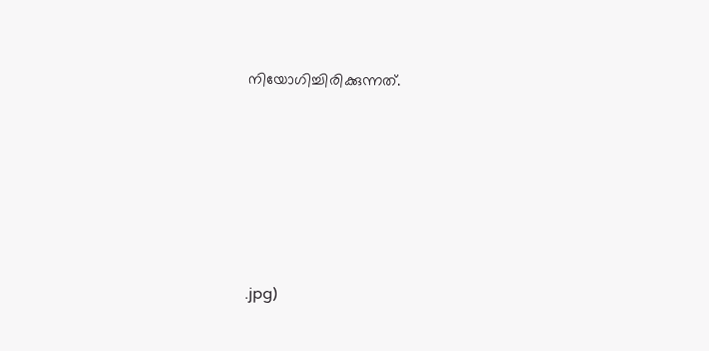നിയോഗിച്ചിരിക്കുന്നത്.






.jpg)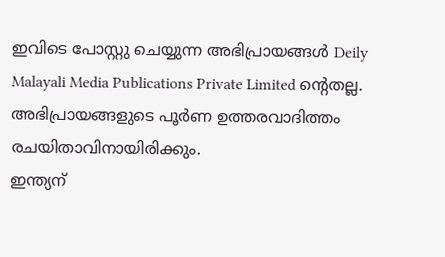ഇവിടെ പോസ്റ്റു ചെയ്യുന്ന അഭിപ്രായങ്ങൾ Deily Malayali Media Publications Private Limited ന്റെതല്ല. അഭിപ്രായങ്ങളുടെ പൂർണ ഉത്തരവാദിത്തം രചയിതാവിനായിരിക്കും.
ഇന്ത്യന്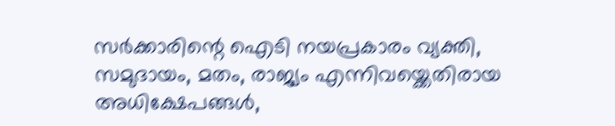സർക്കാരിന്റെ ഐടി നയപ്രകാരം വ്യക്തി, സമുദായം, മതം, രാജ്യം എന്നിവയ്ക്കെതിരായ അധിക്ഷേപങ്ങൾ,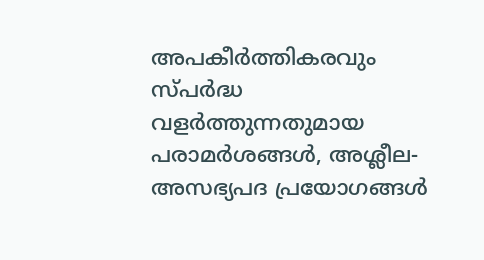അപകീർത്തികരവും സ്പർദ്ധ വളർത്തുന്നതുമായ പരാമർശങ്ങൾ, അശ്ലീല-അസഭ്യപദ പ്രയോഗങ്ങൾ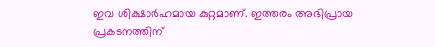ഇവ ശിക്ഷാർഹമായ കുറ്റമാണ്. ഇത്തരം അഭിപ്രായ പ്രകടനത്തിന്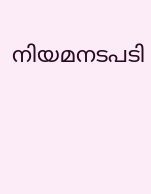നിയമനടപടി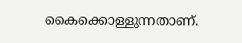കൈക്കൊള്ളുന്നതാണ്.